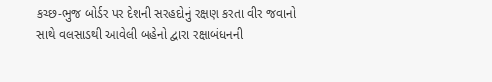કચ્છ-ભુજ બોર્ડર પર દેશની સરહદોનું રક્ષણ કરતા વીર જવાનો સાથે વલસાડથી આવેલી બહેનો દ્વારા રક્ષાબંધનની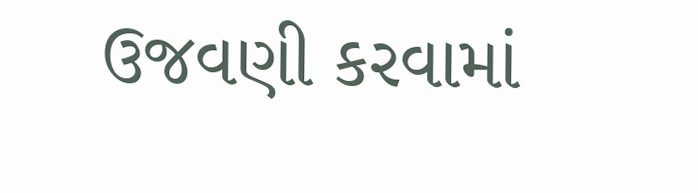ઉજવણી કરવામાં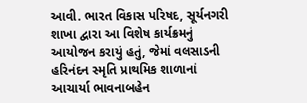આવી. ભારત વિકાસ પરિષદ, સૂર્યનગરી શાખા દ્વારા આ વિશેષ કાર્યક્રમનું આયોજન કરાયું હતું, જેમાં વલસાડની હરિનંદન સ્મૃતિ પ્રાથમિક શાળાનાં આચાર્યા ભાવનાબહેન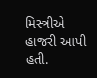મિસ્ત્રીએ હાજરી આપી હતી.